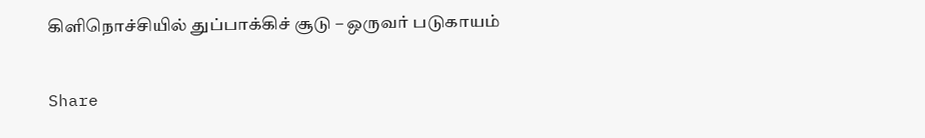கிளிநொச்சியில் துப்பாக்கிச் சூடு – ஒருவர் படுகாயம்

Share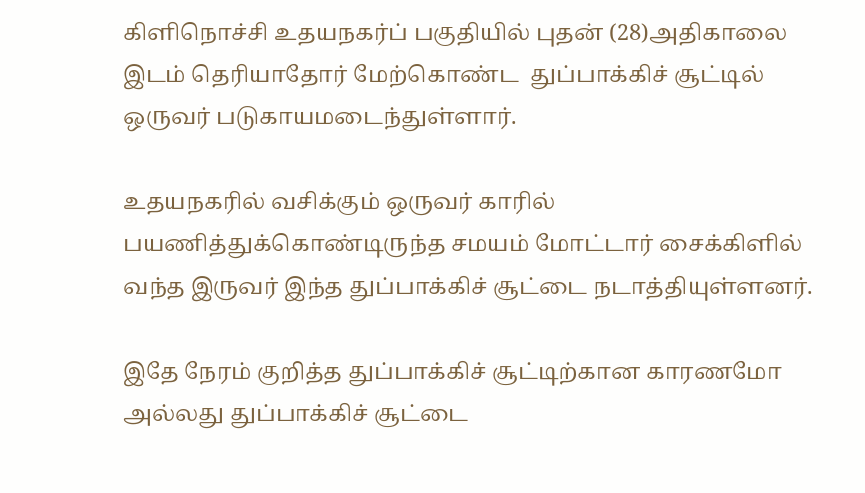கிளிநொச்சி உதயநகர்ப் பகுதியில் புதன் (28)அதிகாலை இடம் தெரியாதோர் மேற்கொண்ட  துப்பாக்கிச் சூட்டில் ஒருவர் படுகாயமடைந்துள்ளார்.

உதயநகரில் வசிக்கும் ஒருவர் காரில் பயணித்துக்கொண்டிருந்த சமயம் மோட்டார் சைக்கிளில் வந்த இருவர் இந்த துப்பாக்கிச் சூட்டை நடாத்தியுள்ளனர்.

இதே நேரம் குறித்த துப்பாக்கிச் சூட்டிற்கான காரணமோ அல்லது துப்பாக்கிச் சூட்டை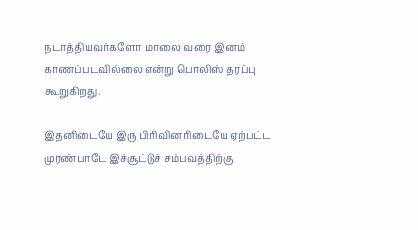நடாத்தியவர்களோ மாலை வரை இனம் காணப்படவில்லை என்று பொலிஸ் தரப்பு கூறுகிறது.

இதனிடையே இரு பிரிவினரிடையே ஏற்பட்ட முரண்பாடே இச்சூட்டுச் சம்பவத்திற்கு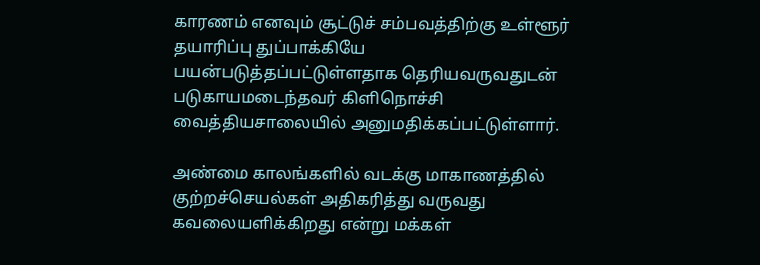காரணம் எனவும் சூட்டுச் சம்பவத்திற்கு உள்ளூர் தயாரிப்பு துப்பாக்கியே பயன்படுத்தப்பட்டுள்ளதாக தெரியவருவதுடன் படுகாயமடைந்தவர் கிளிநொச்சி வைத்தியசாலையில் அனுமதிக்கப்பட்டுள்ளார்.

அண்மை காலங்களில் வடக்கு மாகாணத்தில் குற்றச்செயல்கள் அதிகரித்து வருவது கவலையளிக்கிறது என்று மக்கள்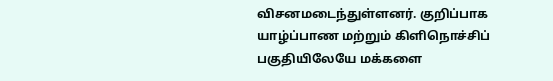விசனமடைந்துள்ளனர். குறிப்பாக யாழ்ப்பாண மற்றும் கிளிநொச்சிப் பகுதியிலேயே மக்களை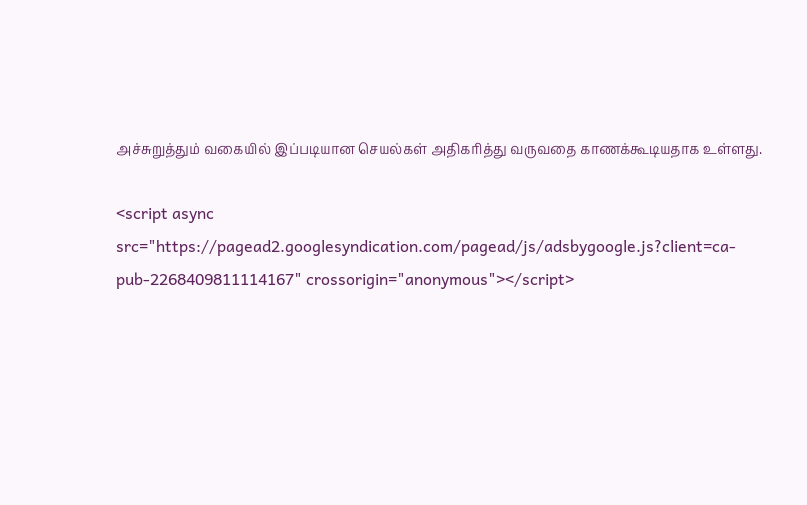அச்சுறுத்தும் வகையில் இப்படியான செயல்கள் அதிகரித்து வருவதை காணக்கூடியதாக உள்ளது.

<script async src="https://pagead2.googlesyndication.com/pagead/js/adsbygoogle.js?client=ca-pub-2268409811114167" crossorigin="anonymous"></script>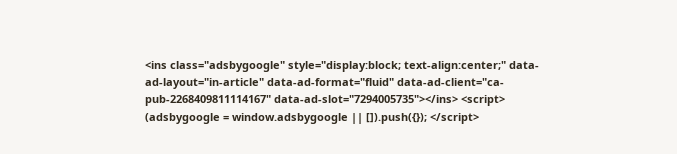<ins class="adsbygoogle" style="display:block; text-align:center;" data-ad-layout="in-article" data-ad-format="fluid" data-ad-client="ca-pub-2268409811114167" data-ad-slot="7294005735"></ins> <script> (adsbygoogle = window.adsbygoogle || []).push({}); </script>